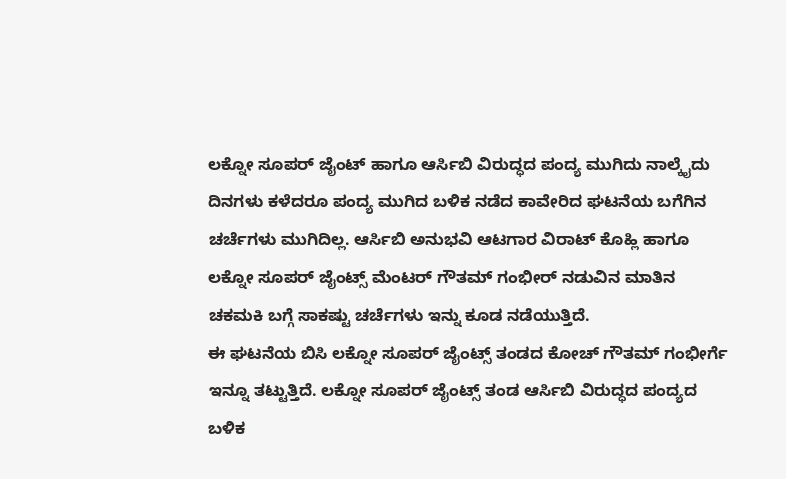ಲಕ್ನೋ ಸೂಪರ್ ಜೈಂಟ್ ಹಾಗೂ ಆರ್ಸಿಬಿ ವಿರುದ್ಧದ ಪಂದ್ಯ ಮುಗಿದು ನಾಲ್ಕೈದು ದಿನಗಳು ಕಳೆದರೂ ಪಂದ್ಯ ಮುಗಿದ ಬಳಿಕ ನಡೆದ ಕಾವೇರಿದ ಘಟನೆಯ ಬಗೆಗಿನ ಚರ್ಚೆಗಳು ಮುಗಿದಿಲ್ಲ. ಆರ್ಸಿಬಿ ಅನುಭವಿ ಆಟಗಾರ ವಿರಾಟ್ ಕೊಹ್ಲಿ ಹಾಗೂ ಲಕ್ನೋ ಸೂಪರ್ ಜೈಂಟ್ಸ್ ಮೆಂಟರ್ ಗೌತಮ್ ಗಂಭೀರ್ ನಡುವಿನ ಮಾತಿನ ಚಕಮಕಿ ಬಗ್ಗೆ ಸಾಕಷ್ಟು ಚರ್ಚೆಗಳು ಇನ್ನು ಕೂಡ ನಡೆಯುತ್ತಿದೆ.
ಈ ಘಟನೆಯ ಬಿಸಿ ಲಕ್ನೋ ಸೂಪರ್ ಜೈಂಟ್ಸ್ ತಂಡದ ಕೋಚ್ ಗೌತಮ್ ಗಂಭೀರ್ಗೆ ಇನ್ನೂ ತಟ್ಟುತ್ತಿದೆ. ಲಕ್ನೋ ಸೂಪರ್ ಜೈಂಟ್ಸ್ ತಂಡ ಆರ್ಸಿಬಿ ವಿರುದ್ಧದ ಪಂದ್ಯದ ಬಳಿಕ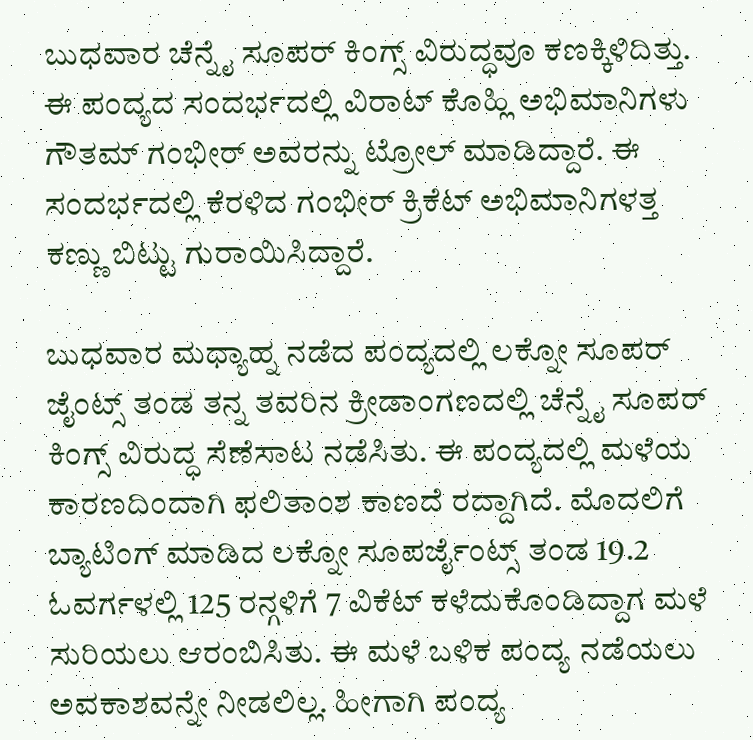ಬುಧವಾರ ಚೆನ್ನೈ ಸೂಪರ್ ಕಿಂಗ್ಸ್ ವಿರುದ್ಧವೂ ಕಣಕ್ಕಿಳಿದಿತ್ತು. ಈ ಪಂದ್ಯದ ಸಂದರ್ಭದಲ್ಲಿ ವಿರಾಟ್ ಕೊಹ್ಲಿ ಅಭಿಮಾನಿಗಳು ಗೌತಮ್ ಗಂಭೀರ್ ಅವರನ್ನು ಟ್ರೋಲ್ ಮಾಡಿದ್ದಾರೆ. ಈ ಸಂದರ್ಭದಲ್ಲಿ ಕೆರಳಿದ ಗಂಭೀರ್ ಕ್ರಿಕೆಟ್ ಅಭಿಮಾನಿಗಳತ್ತ ಕಣ್ಣು ಬಿಟ್ಟು ಗುರಾಯಿಸಿದ್ದಾರೆ.

ಬುಧವಾರ ಮಧ್ಯಾಹ್ನ ನಡೆದ ಪಂದ್ಯದಲ್ಲಿ ಲಕ್ನೋ ಸೂಪರ್ ಜೈಂಟ್ಸ್ ತಂಡ ತನ್ನ ತವರಿನ ಕ್ರೀಡಾಂಗಣದಲ್ಲಿ ಚೆನ್ನೈ ಸೂಪರ್ ಕಿಂಗ್ಸ್ ವಿರುದ್ಧ ಸೆಣೆಸಾಟ ನಡೆಸಿತು. ಈ ಪಂದ್ಯದಲ್ಲಿ ಮಳೆಯ ಕಾರಣದಿಂದಾಗಿ ಫಲಿತಾಂಶ ಕಾಣದೆ ರದ್ದಾಗಿದೆ. ಮೊದಲಿಗೆ ಬ್ಯಾಟಿಂಗ್ ಮಾಡಿದ ಲಕ್ನೋ ಸೂಪರ್ಜೈಂಟ್ಸ್ ತಂಡ 19.2 ಓವರ್ಗಳಲ್ಲಿ 125 ರನ್ಗಳಿಗೆ 7 ವಿಕೆಟ್ ಕಳೆದುಕೊಂಡಿದ್ದಾಗ ಮಳೆ ಸುರಿಯಲು ಆರಂಬಿಸಿತು. ಈ ಮಳೆ ಬಳಿಕ ಪಂದ್ಯ ನಡೆಯಲು ಅವಕಾಶವನ್ನೇ ನೀಡಲಿಲ್ಲ. ಹೀಗಾಗಿ ಪಂದ್ಯ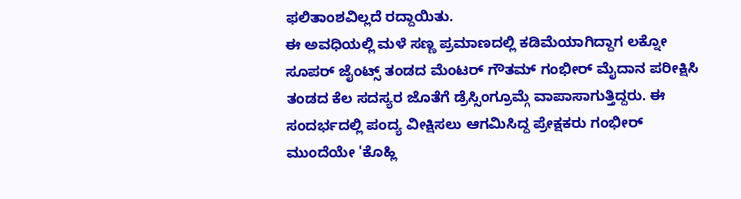ಫಲಿತಾಂಶವಿಲ್ಲದೆ ರದ್ದಾಯಿತು.
ಈ ಅವಧಿಯಲ್ಲಿ ಮಳೆ ಸಣ್ಣ ಪ್ರಮಾಣದಲ್ಲಿ ಕಡಿಮೆಯಾಗಿದ್ದಾಗ ಲಕ್ನೋ ಸೂಪರ್ ಜೈಂಟ್ಸ್ ತಂಡದ ಮೆಂಟರ್ ಗೌತಮ್ ಗಂಭೀರ್ ಮೈದಾನ ಪರೀಕ್ಷಿಸಿ ತಂಡದ ಕೆಲ ಸದಸ್ಯರ ಜೊತೆಗೆ ಡ್ರೆಸ್ಸಿಂಗ್ರೂಮ್ಗೆ ವಾಪಾಸಾಗುತ್ತಿದ್ದರು. ಈ ಸಂದರ್ಭದಲ್ಲಿ ಪಂದ್ಯ ವೀಕ್ಷಿಸಲು ಆಗಮಿಸಿದ್ದ ಪ್ರೇಕ್ಷಕರು ಗಂಭೀರ್ ಮುಂದೆಯೇ 'ಕೊಹ್ಲಿ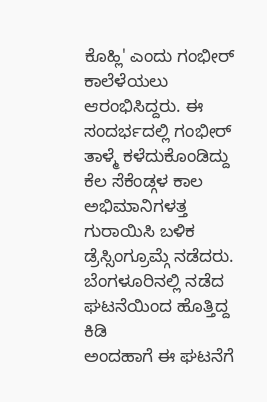ಕೊಹ್ಲಿ' ಎಂದು ಗಂಭೀರ್ ಕಾಲೆಳೆಯಲು ಆರಂಭಿಸಿದ್ದರು. ಈ ಸಂದರ್ಭದಲ್ಲಿ ಗಂಭೀರ್ ತಾಳ್ಮೆ ಕಳೆದುಕೊಂಡಿದ್ದು ಕೆಲ ಸೆಕೆಂಡ್ಗಳ ಕಾಲ ಅಭಿಮಾನಿಗಳತ್ತ ಗುರಾಯಿಸಿ ಬಳಿಕ ಡ್ರೆಸ್ಸಿಂಗ್ರೂಮ್ಗೆ ನಡೆದರು.
ಬೆಂಗಳೂರಿನಲ್ಲಿ ನಡೆದ ಘಟನೆಯಿಂದ ಹೊತ್ತಿದ್ದ ಕಿಡಿ
ಅಂದಹಾಗೆ ಈ ಘಟನೆಗೆ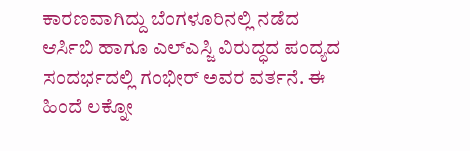ಕಾರಣವಾಗಿದ್ದು ಬೆಂಗಳೂರಿನಲ್ಲಿ ನಡೆದ ಆರ್ಸಿಬಿ ಹಾಗೂ ಎಲ್ಎಸ್ಜಿ ವಿರುದ್ಧದ ಪಂದ್ಯದ ಸಂದರ್ಭದಲ್ಲಿ ಗಂಭೀರ್ ಅವರ ವರ್ತನೆ. ಈ ಹಿಂದೆ ಲಕ್ನೋ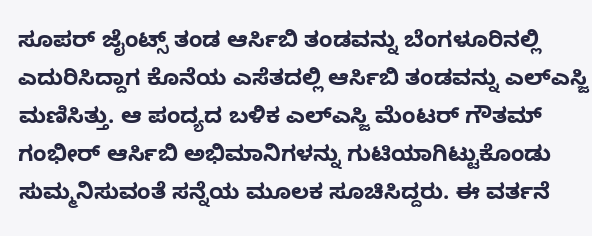ಸೂಪರ್ ಜೈಂಟ್ಸ್ ತಂಡ ಆರ್ಸಿಬಿ ತಂಡವನ್ನು ಬೆಂಗಳೂರಿನಲ್ಲಿ ಎದುರಿಸಿದ್ದಾಗ ಕೊನೆಯ ಎಸೆತದಲ್ಲಿ ಆರ್ಸಿಬಿ ತಂಡವನ್ನು ಎಲ್ಎಸ್ಜಿ ಮಣಿಸಿತ್ತು. ಆ ಪಂದ್ಯದ ಬಳಿಕ ಎಲ್ಎಸ್ಜಿ ಮೆಂಟರ್ ಗೌತಮ್ ಗಂಭೀರ್ ಆರ್ಸಿಬಿ ಅಭಿಮಾನಿಗಳನ್ನು ಗುಟಿಯಾಗಿಟ್ಟುಕೊಂಡು ಸುಮ್ಮನಿಸುವಂತೆ ಸನ್ನೆಯ ಮೂಲಕ ಸೂಚಿಸಿದ್ದರು. ಈ ವರ್ತನೆ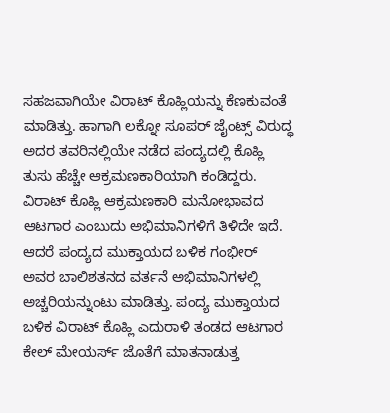ಸಹಜವಾಗಿಯೇ ವಿರಾಟ್ ಕೊಹ್ಲಿಯನ್ನು ಕೆಣಕುವಂತೆ ಮಾಡಿತ್ತು. ಹಾಗಾಗಿ ಲಕ್ನೋ ಸೂಪರ್ ಜೈಂಟ್ಸ್ ವಿರುದ್ಧ ಅದರ ತವರಿನಲ್ಲಿಯೇ ನಡೆದ ಪಂದ್ಯದಲ್ಲಿ ಕೊಹ್ಲಿ ತುಸು ಹೆಚ್ಚೇ ಆಕ್ರಮಣಕಾರಿಯಾಗಿ ಕಂಡಿದ್ದರು.
ವಿರಾಟ್ ಕೊಹ್ಲಿ ಆಕ್ರಮಣಕಾರಿ ಮನೋಭಾವದ ಆಟಗಾರ ಎಂಬುದು ಅಭಿಮಾನಿಗಳಿಗೆ ತಿಳಿದೇ ಇದೆ. ಆದರೆ ಪಂದ್ಯದ ಮುಕ್ತಾಯದ ಬಳಿಕ ಗಂಭೀರ್ ಅವರ ಬಾಲಿಶತನದ ವರ್ತನೆ ಅಭಿಮಾನಿಗಳಲ್ಲಿ ಅಚ್ಚರಿಯನ್ನುಂಟು ಮಾಡಿತ್ತು. ಪಂದ್ಯ ಮುಕ್ತಾಯದ ಬಳಿಕ ವಿರಾಟ್ ಕೊಹ್ಲಿ ಎದುರಾಳಿ ತಂಡದ ಆಟಗಾರ ಕೇಲ್ ಮೇಯರ್ಸ್ ಜೊತೆಗೆ ಮಾತನಾಡುತ್ತ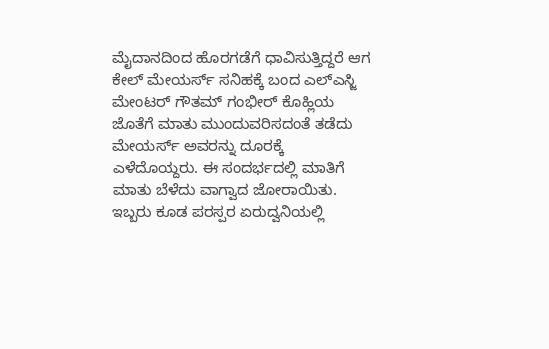ಮೈದಾನದಿಂದ ಹೊರಗಡೆಗೆ ಧಾವಿಸುತ್ತಿದ್ದರೆ ಆಗ ಕೇಲ್ ಮೇಯರ್ಸ್ ಸನಿಹಕ್ಕೆ ಬಂದ ಎಲ್ಎಸ್ಜಿ ಮೇಂಟರ್ ಗೌತಮ್ ಗಂಭೀರ್ ಕೊಹ್ಲಿಯ ಜೊತೆಗೆ ಮಾತು ಮುಂದುವರಿಸದಂತೆ ತಡೆದು ಮೇಯರ್ಸ್ ಅವರನ್ನು ದೂರಕ್ಕೆ ಎಳೆದೊಯ್ದರು. ಈ ಸಂದರ್ಭದಲ್ಲಿ ಮಾತಿಗೆ ಮಾತು ಬೆಳೆದು ವಾಗ್ವಾದ ಜೋರಾಯಿತು. ಇಬ್ಬರು ಕೂಡ ಪರಸ್ಪರ ಏರುದ್ವನಿಯಲ್ಲಿ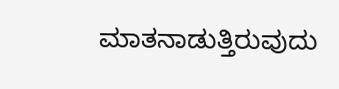ಮಾತನಾಡುತ್ತಿರುವುದು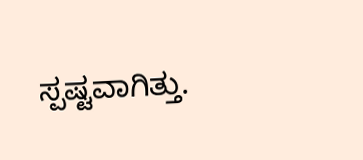ಸ್ಪಷ್ಟವಾಗಿತ್ತು.